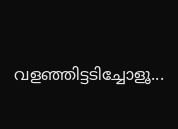വളഞ്ഞിട്ടടിച്ചോളൂ...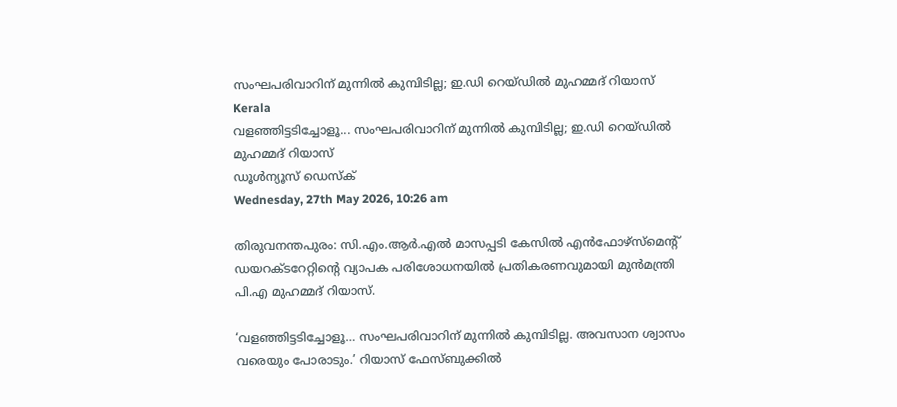സംഘപരിവാറിന് മുന്നില്‍ കുമ്പിടില്ല; ഇ.ഡി റെയ്ഡില്‍ മുഹമ്മദ് റിയാസ്
Kerala
വളഞ്ഞിട്ടടിച്ചോളൂ... സംഘപരിവാറിന് മുന്നില്‍ കുമ്പിടില്ല; ഇ.ഡി റെയ്ഡില്‍ മുഹമ്മദ് റിയാസ്
ഡൂള്‍ന്യൂസ് ഡെസ്‌ക്
Wednesday, 27th May 2026, 10:26 am

തിരുവനന്തപുരം: സി.എം.ആര്‍.എല്‍ മാസപ്പടി കേസില്‍ എന്‍ഫോഴ്‌സ്‌മെന്റ് ഡയറക്ടറേറ്റിന്റെ വ്യാപക പരിശോധനയില്‍ പ്രതികരണവുമായി മുന്‍മന്ത്രി പി.എ മുഹമ്മദ് റിയാസ്.

‘വളഞ്ഞിട്ടടിച്ചോളൂ… സംഘപരിവാറിന് മുന്നില്‍ കുമ്പിടില്ല. അവസാന ശ്വാസം വരെയും പോരാടും.’ റിയാസ് ഫേസ്ബുക്കില്‍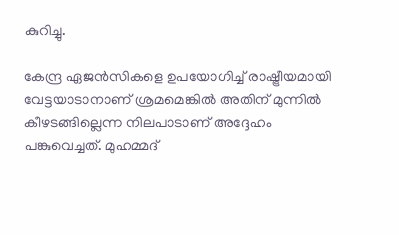കുറിച്ചു.

കേന്ദ്ര ഏജന്‍സികളെ ഉപയോഗിച്ച് രാഷ്ട്രീയമായി വേട്ടയാടാനാണ് ശ്രമമെങ്കില്‍ അതിന് മുന്നില്‍ കീഴടങ്ങില്ലെന്ന നിലപാടാണ് അദ്ദേഹം പങ്കുവെച്ചത്. മുഹമ്മദ്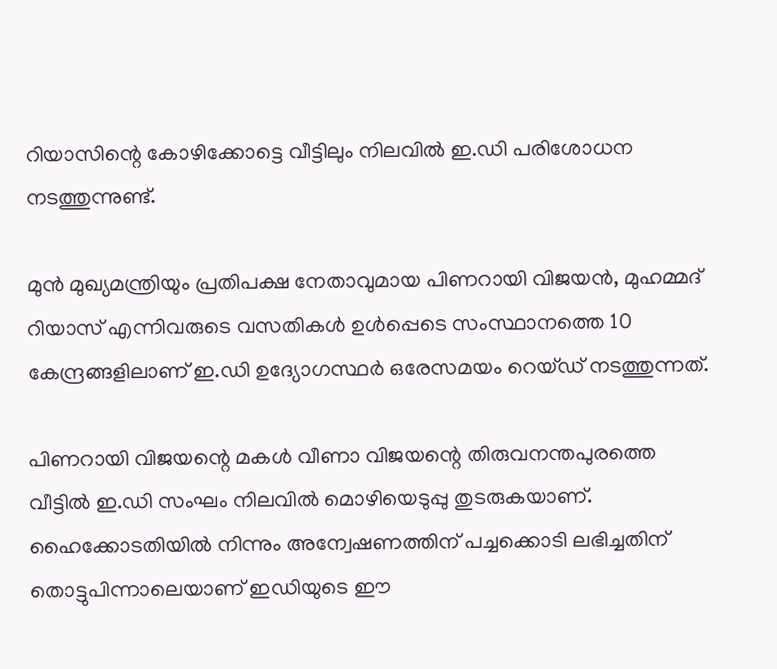റിയാസിന്റെ കോഴിക്കോട്ടെ വീട്ടിലും നിലവില്‍ ഇ.ഡി പരിശോധന നടത്തുന്നുണ്ട്.

മുന്‍ മുഖ്യമന്ത്രിയും പ്രതിപക്ഷ നേതാവുമായ പിണറായി വിജയന്‍, മുഹമ്മദ് റിയാസ് എന്നിവരുടെ വസതികള്‍ ഉള്‍പ്പെടെ സംസ്ഥാനത്തെ 10 കേന്ദ്രങ്ങളിലാണ് ഇ.ഡി ഉദ്യോഗസ്ഥര്‍ ഒരേസമയം റെയ്ഡ് നടത്തുന്നത്.

പിണറായി വിജയന്റെ മകള്‍ വീണാ വിജയന്റെ തിരുവനന്തപുരത്തെ വീട്ടില്‍ ഇ.ഡി സംഘം നിലവില്‍ മൊഴിയെടുപ്പു തുടരുകയാണ്. ഹൈക്കോടതിയില്‍ നിന്നും അന്വേഷണത്തിന് പച്ചക്കൊടി ലഭിച്ചതിന് തൊട്ടുപിന്നാലെയാണ് ഇഡിയുടെ ഈ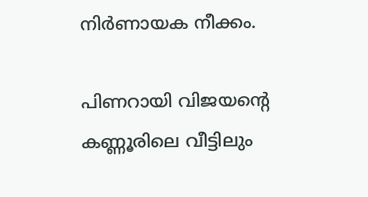നിര്‍ണായക നീക്കം.

പിണറായി വിജയന്റെ കണ്ണൂരിലെ വീട്ടിലും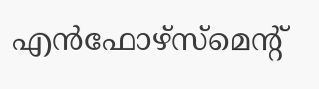എന്‍ഫോഴ്‌സ്‌മെന്റ്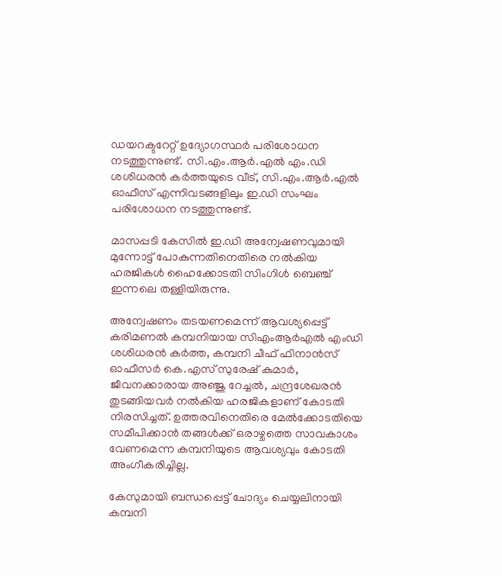ഡയറക്ടറേറ്റ് ഉദ്യോഗസ്ഥര്‍ പരിശോധന നടത്തുന്നുണ്ട്. സി.എം.ആര്‍.എല്‍ എം.ഡി ശശിധരന്‍ കര്‍ത്തയുടെ വീട്, സി.എം.ആര്‍.എല്‍ ഓഫീസ് എന്നിവടങ്ങളിലും ഇ.ഡി സംഘം പരിശോധന നടത്തുന്നുണ്ട്.

മാസപ്പടി കേസില്‍ ഇ.ഡി അന്വേഷണവുമായി മുന്നോട്ട് പോകുന്നതിനെതിരെ നല്‍കിയ ഹരജികള്‍ ഹൈക്കോടതി സിംഗിള്‍ ബെഞ്ച് ഇന്നലെ തള്ളിയിരുന്നു.

അന്വേഷണം തടയണമെന്ന് ആവശ്യപ്പെട്ട് കരിമണല്‍ കമ്പനിയായ സിഎംആര്‍എല്‍ എംഡി ശശിധരന്‍ കര്‍ത്ത, കമ്പനി ചീഫ് ഫിനാന്‍സ് ഓഫീസര്‍ കെ.എസ് സുരേഷ് കുമാര്‍, ജീവനക്കാരായ അഞ്ജു റേച്ചല്‍, ചന്ദ്രശേഖരന്‍ തുടങ്ങിയവര്‍ നല്‍കിയ ഹരജികളാണ് കോടതി നിരസിച്ചത്. ഉത്തരവിനെതിരെ മേല്‍ക്കോടതിയെ സമീപിക്കാന്‍ തങ്ങള്‍ക്ക് ഒരാഴ്ചത്തെ സാവകാശം വേണമെന്ന കമ്പനിയുടെ ആവശ്യവും കോടതി അംഗീകരിച്ചില്ല.

കേസുമായി ബന്ധപ്പെട്ട് ചോദ്യം ചെയ്യലിനായി കമ്പനി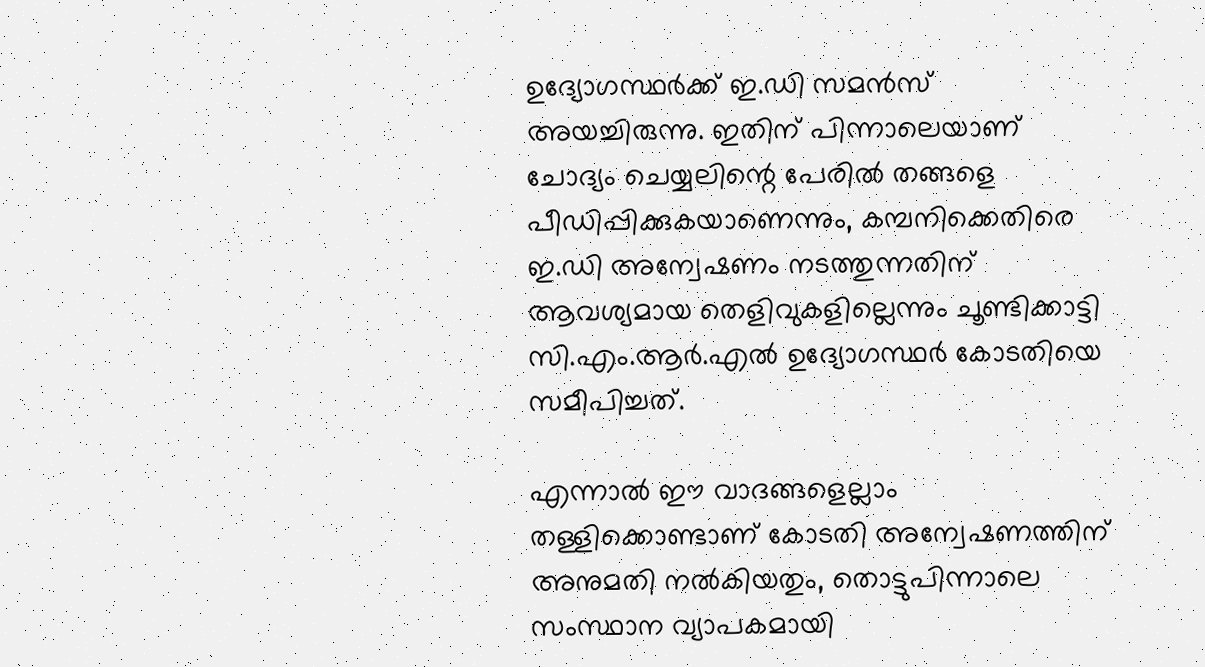ഉദ്യോഗസ്ഥര്‍ക്ക് ഇ.ഡി സമന്‍സ് അയച്ചിരുന്നു. ഇതിന് പിന്നാലെയാണ് ചോദ്യം ചെയ്യലിന്റെ പേരില്‍ തങ്ങളെ പീഡിപ്പിക്കുകയാണെന്നും, കമ്പനിക്കെതിരെ ഇ.ഡി അന്വേഷണം നടത്തുന്നതിന് ആവശ്യമായ തെളിവുകളില്ലെന്നും ചൂണ്ടിക്കാട്ടി സി.എം.ആര്‍.എല്‍ ഉദ്യോഗസ്ഥര്‍ കോടതിയെ സമീപിച്ചത്.

എന്നാല്‍ ഈ വാദങ്ങളെല്ലാം തള്ളിക്കൊണ്ടാണ് കോടതി അന്വേഷണത്തിന് അനുമതി നല്‍കിയതും, തൊട്ടുപിന്നാലെ സംസ്ഥാന വ്യാപകമായി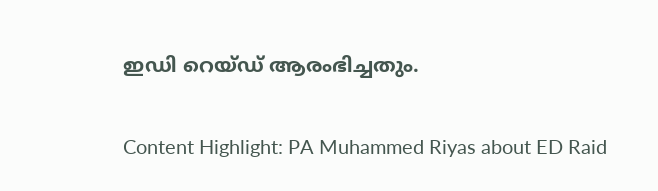ഇഡി റെയ്ഡ് ആരംഭിച്ചതും.

Content Highlight: PA Muhammed Riyas about ED Raid